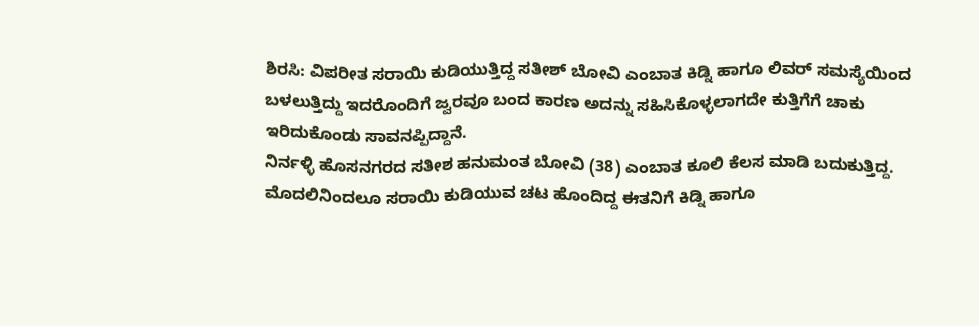ಶಿರಸಿ: ವಿಪರೀತ ಸರಾಯಿ ಕುಡಿಯುತ್ತಿದ್ದ ಸತೀಶ್ ಬೋವಿ ಎಂಬಾತ ಕಿಡ್ನಿ ಹಾಗೂ ಲಿವರ್ ಸಮಸ್ಯೆಯಿಂದ ಬಳಲುತ್ತಿದ್ದು ಇದರೊಂದಿಗೆ ಜ್ವರವೂ ಬಂದ ಕಾರಣ ಅದನ್ನು ಸಹಿಸಿಕೊಳ್ಳಲಾಗದೇ ಕುತ್ತಿಗೆಗೆ ಚಾಕು ಇರಿದುಕೊಂಡು ಸಾವನಪ್ಪಿದ್ದಾನೆ.
ನಿರ್ನಳ್ಳಿ ಹೊಸನಗರದ ಸತೀಶ ಹನುಮಂತ ಬೋವಿ (38) ಎಂಬಾತ ಕೂಲಿ ಕೆಲಸ ಮಾಡಿ ಬದುಕುತ್ತಿದ್ದ. ಮೊದಲಿನಿಂದಲೂ ಸರಾಯಿ ಕುಡಿಯುವ ಚಟ ಹೊಂದಿದ್ದ ಈತನಿಗೆ ಕಿಡ್ನಿ ಹಾಗೂ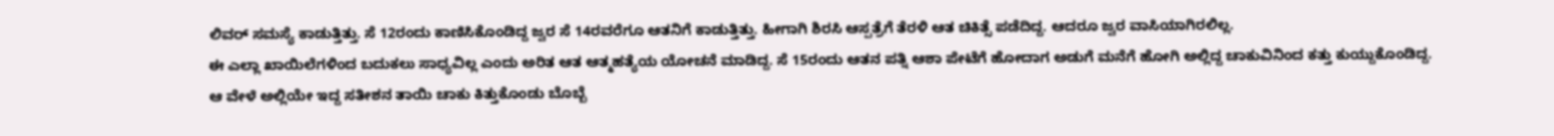ಲಿವರ್ ಸಮಸ್ಯೆ ಕಾಡುತ್ತಿತ್ತು. ಸೆ 12ರಂದು ಕಾಣಿಸಿಕೊಂಡಿದ್ದ ಜ್ವರ ಸೆ 14ರವರೆಗೂ ಆತನಿಗೆ ಕಾಡುತ್ತಿತ್ತು. ಹೀಗಾಗಿ ಶಿರಸಿ ಆಸ್ಪತ್ರೆಗೆ ತೆರಳಿ ಆತ ಚಿಕಿತ್ಸೆ ಪಡೆದಿದ್ದ. ಆದರೂ ಜ್ವರ ವಾಸಿಯಾಗಿರಲಿಲ್ಲ.
ಈ ಎಲ್ಲಾ ಖಾಯಿಲೆಗಳಿಂದ ಬದುಕಲು ಸಾಧ್ಯವಿಲ್ಲ ಎಂದು ಅರಿತ ಆತ ಆತ್ಮಹತ್ಯೆಯ ಯೋಚನೆ ಮಾಡಿದ್ದ. ಸೆ 15ರಂದು ಆತನ ಪತ್ನಿ ಆಶಾ ಪೇಟೆಗೆ ಹೋದಾಗ ಅಡುಗೆ ಮನೆಗೆ ಹೋಗಿ ಅಲ್ಲಿದ್ದ ಚಾಕುವಿನಿಂದ ಕತ್ತು ಕುಯ್ದುಕೊಂಡಿದ್ದ. ಆ ವೇಳೆ ಅಲ್ಲಿಯೇ ಇದ್ದ ಸತೀಶನ ತಾಯಿ ಚಾಕು ಕಿತ್ತುಕೊಂಡು ಬೊಬ್ಬೆ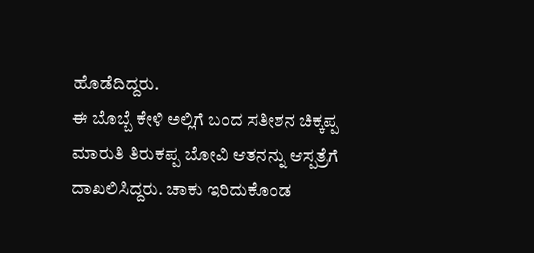ಹೊಡೆದಿದ್ದರು.
ಈ ಬೊಬ್ಬೆ ಕೇಳಿ ಅಲ್ಲಿಗೆ ಬಂದ ಸತೀಶನ ಚಿಕ್ಕಪ್ಪ ಮಾರುತಿ ತಿರುಕಪ್ಪ ಬೋವಿ ಆತನನ್ನು ಆಸ್ಪತ್ರೆಗೆ ದಾಖಲಿಸಿದ್ದರು. ಚಾಕು ಇರಿದುಕೊಂಡ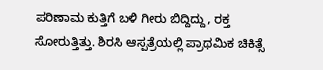ಪರಿಣಾಮ ಕುತ್ತಿಗೆ ಬಳಿ ಗೀರು ಬಿದ್ದಿದ್ದು, ರಕ್ತ ಸೋರುತ್ತಿತ್ತು. ಶಿರಸಿ ಆಸ್ಪತ್ರೆಯಲ್ಲಿ ಪ್ರಾಥಮಿಕ ಚಿಕಿತ್ಸೆ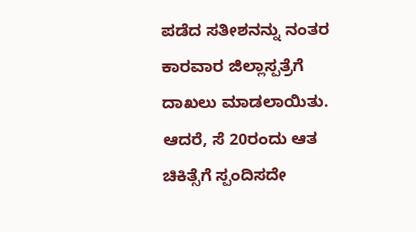ಪಡೆದ ಸತೀಶನನ್ನು ನಂತರ ಕಾರವಾರ ಜಿಲ್ಲಾಸ್ಪತ್ರೆಗೆ ದಾಖಲು ಮಾಡಲಾಯಿತು. ಆದರೆ, ಸೆ 20ರಂದು ಆತ ಚಿಕಿತ್ಸೆಗೆ ಸ್ಪಂದಿಸದೇ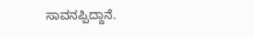ಸಾವನಪ್ಪಿದ್ದಾನೆ.